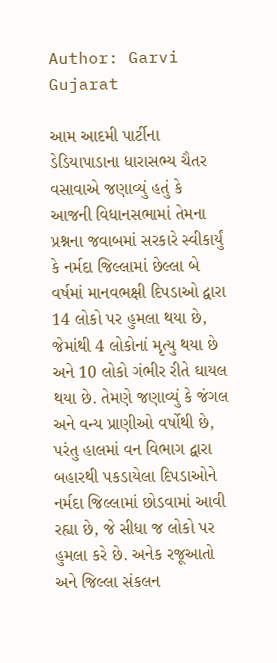Author: Garvi Gujarat

આમ આદમી પાર્ટીના ડેડિયાપાડાના ધારાસભ્ય ચૈતર વસાવાએ જણાવ્યું હતું કે આજની વિધાનસભામાં તેમના પ્રશ્નના જવાબમાં સરકારે સ્વીકાર્યું કે નર્મદા જિલ્લામાં છેલ્લા બે વર્ષમાં માનવભક્ષી દિપડાઓ દ્વારા 14 લોકો પર હુમલા થયા છે, જેમાંથી 4 લોકોનાં મૃત્યુ થયા છે અને 10 લોકો ગંભીર રીતે ઘાયલ થયા છે. તેમણે જણાવ્યું કે જંગલ અને વન્ય પ્રાણીઓ વર્ષોથી છે, પરંતુ હાલમાં વન વિભાગ દ્વારા બહારથી પકડાયેલા દિપડાઓને નર્મદા જિલ્લામાં છોડવામાં આવી રહ્યા છે, જે સીધા જ લોકો પર હુમલા કરે છે. અનેક રજૂઆતો અને જિલ્લા સંકલન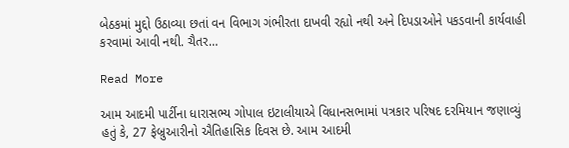બેઠકમાં મુદ્દો ઉઠાવ્યા છતાં વન વિભાગ ગંભીરતા દાખવી રહ્યો નથી અને દિપડાઓને પકડવાની કાર્યવાહી કરવામાં આવી નથી. ચૈતર…

Read More

આમ આદમી પાર્ટીના ધારાસભ્ય ગોપાલ ઇટાલીયાએ વિધાનસભામાં પત્રકાર પરિષદ દરમિયાન જણાવ્યું હતું કે, 27 ફેબ્રુઆરીનો ઐતિહાસિક દિવસ છે. આમ આદમી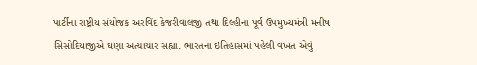પાર્ટીના રાષ્ટ્રીય સંયોજક અરવિંદ કેજરીવાલજી તથા દિલ્હીના પૂર્વ ઉપમુખ્યમંત્રી મનીષ સિસોદિયાજીએ ઘણા અત્યાચાર સહ્યા. ભારતના ઇતિહાસમાં પહેલી વખત એવું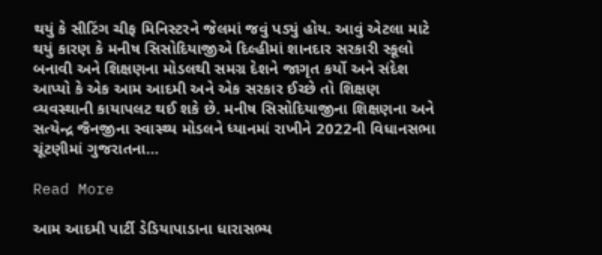થયું કે સીટિંગ ચીફ મિનિસ્ટરને જેલમાં જવું પડ્યું હોય. આવું એટલા માટે થયું કારણ કે મનીષ સિસોદિયાજીએ દિલ્હીમાં શાનદાર સરકારી સ્કૂલો બનાવી અને શિક્ષણના મોડલથી સમગ્ર દેશને જાગૃત કર્યો અને સંદેશ આપ્યો કે એક આમ આદમી અને એક સરકાર ઈચ્છે તો શિક્ષણ વ્યવસ્થાની કાયાપલટ થઈ શકે છે. મનીષ સિસોદિયાજીના શિક્ષણના અને સત્યેન્દ્ર જૈનજીના સ્વાસ્થ્ય મોડલને ધ્યાનમાં રાખીને 2022ની વિધાનસભા ચૂંટણીમાં ગુજરાતના…

Read More

આમ આદમી પાર્ટી ડેડિયાપાડાના ધારાસભ્ય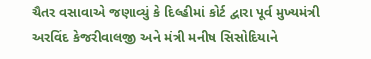ચૈતર વસાવાએ જણાવ્યું કે દિલ્હીમાં કોર્ટ દ્વારા પૂર્વ મુખ્યમંત્રી અરવિંદ કેજરીવાલજી અને મંત્રી મનીષ સિસોદિયાને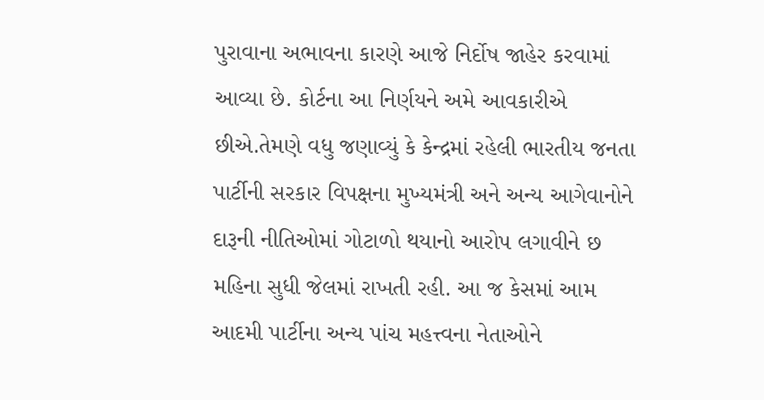પુરાવાના અભાવના કારણે આજે નિર્દોષ જાહેર કરવામાં આવ્યા છે. કોર્ટના આ નિર્ણયને અમે આવકારીએ છીએ.તેમણે વધુ જણાવ્યું કે કેન્દ્રમાં રહેલી ભારતીય જનતા પાર્ટીની સરકાર વિપક્ષના મુખ્યમંત્રી અને અન્ય આગેવાનોને દારૂની નીતિઓમાં ગોટાળો થયાનો આરોપ લગાવીને છ મહિના સુધી જેલમાં રાખતી રહી. આ જ કેસમાં આમ આદમી પાર્ટીના અન્ય પાંચ મહત્ત્વના નેતાઓને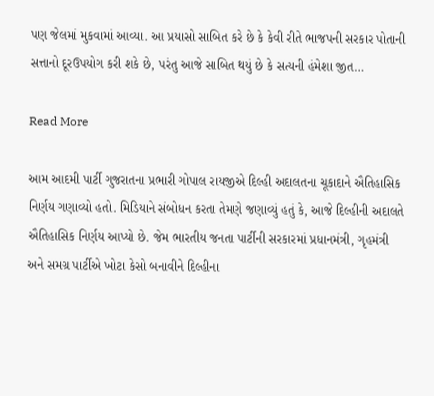પણ જેલમાં મુકવામાં આવ્યા. આ પ્રયાસો સાબિત કરે છે કે કેવી રીતે ભાજપની સરકાર પોતાની સત્તાનો દૂરઉપયોગ કરી શકે છે, પરંતુ આજે સાબિત થયું છે કે સત્યની હંમેશા જીત…

Read More

આમ આદમી પાર્ટી ગુજરાતના પ્રભારી ગોપાલ રાયજીએ દિલ્હી અદાલતના ચૂકાદાને ઐતિહાસિક નિર્ણય ગણાવ્યો હતો. મિડિયાને સંબોધન કરતા તેમણે જણાવ્યું હતું કે, આજે દિલ્હીની અદાલતે ઐતિહાસિક નિર્ણય આપ્યો છે. જેમ ભારતીય જનતા પાર્ટીની સરકારમાં પ્રધાનમંત્રી, ગૃહમંત્રી અને સમગ્ર પાર્ટીએ ખોટા કેસો બનાવીને દિલ્હીના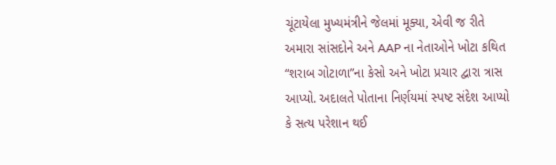ચૂંટાયેલા મુખ્યમંત્રીને જેલમાં મૂક્યા, એવી જ રીતે અમારા સાંસદોને અને AAP ના નેતાઓને ખોટા કથિત “શરાબ ગોટાળા”ના કેસો અને ખોટા પ્રચાર દ્વારા ત્રાસ આપ્યો. અદાલતે પોતાના નિર્ણયમાં સ્પષ્ટ સંદેશ આપ્યો કે સત્ય પરેશાન થઈ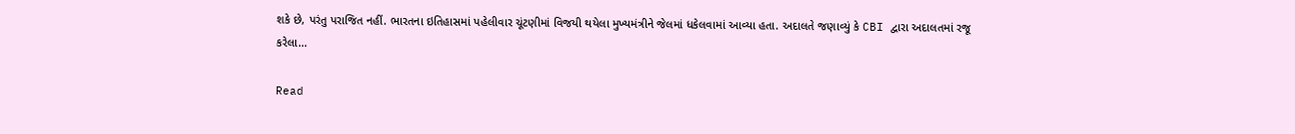શકે છે, પરંતુ પરાજિત નહીં. ભારતના ઇતિહાસમાં પહેલીવાર ચૂંટણીમાં વિજયી થયેલા મુખ્યમંત્રીને જેલમાં ધકેલવામાં આવ્યા હતા. અદાલતે જણાવ્યું કે CBI દ્વારા અદાલતમાં રજૂ કરેલા…

Read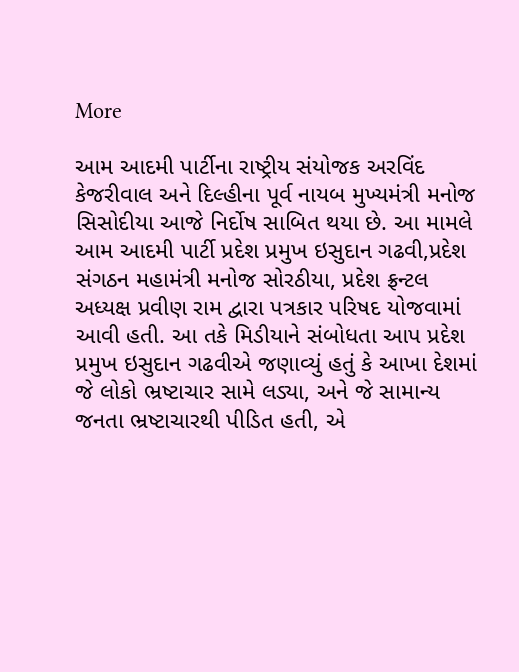More

આમ આદમી પાર્ટીના રાષ્ટ્રીય સંયોજક અરવિંદ કેજરીવાલ અને દિલ્હીના પૂર્વ નાયબ મુખ્યમંત્રી મનોજ સિસોદીયા આજે નિર્દોષ સાબિત થયા છે. આ મામલે આમ આદમી પાર્ટી પ્રદેશ પ્રમુખ ઇસુદાન ગઢવી,પ્રદેશ સંગઠન મહામંત્રી મનોજ સોરઠીયા, પ્રદેશ ફ્રન્ટલ અધ્યક્ષ પ્રવીણ રામ દ્વારા પત્રકાર પરિષદ યોજવામાં આવી હતી. આ તકે મિડીયાને સંબોધતા આપ પ્રદેશ પ્રમુખ ઇસુદાન ગઢવીએ જણાવ્યું હતું કે આખા દેશમાં જે લોકો ભ્રષ્ટાચાર સામે લડ્યા, અને જે સામાન્ય જનતા ભ્રષ્ટાચારથી પીડિત હતી, એ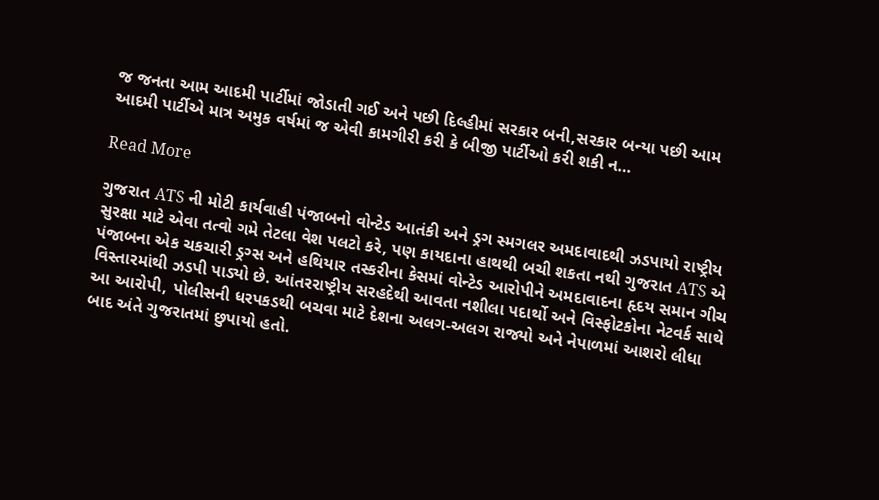જ જનતા આમ આદમી પાર્ટીમાં જોડાતી ગઈ અને પછી દિલ્હીમાં સરકાર બની,સરકાર બન્યા પછી આમ આદમી પાર્ટીએ માત્ર અમુક વર્ષમાં જ એવી કામગીરી કરી કે બીજી પાર્ટીઓ કરી શકી ન…

Read More

ગુજરાત ATS ની મોટી કાર્યવાહી પંજાબનો વોન્ટેડ આતંકી અને ડ્રગ સ્મગલર અમદાવાદથી ઝડપાયો રાષ્ટ્રીય સુરક્ષા માટે એવા તત્વો ગમે તેટલા વેશ પલટો કરે, પણ કાયદાના હાથથી બચી શકતા નથી ગુજરાત ATS એ પંજાબના એક ચકચારી ડ્રગ્સ અને હથિયાર તસ્કરીના કેસમાં વોન્ટેડ આરોપીને અમદાવાદના હૃદય સમાન ગીચ વિસ્તારમાંથી ઝડપી પાડ્યો છે. આંતરરાષ્ટ્રીય સરહદેથી આવતા નશીલા પદાર્થો અને વિસ્ફોટકોના નેટવર્ક સાથે આ આરોપી, પોલીસની ધરપકડથી બચવા માટે દેશના અલગ-અલગ રાજ્યો અને નેપાળમાં આશરો લીધા બાદ અંતે ગુજરાતમાં છુપાયો હતો.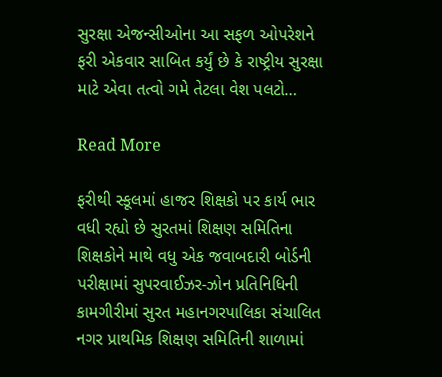સુરક્ષા એજન્સીઓના આ સફળ ઓપરેશને ફરી એકવાર સાબિત કર્યું છે કે રાષ્ટ્રીય સુરક્ષા માટે એવા તત્વો ગમે તેટલા વેશ પલટો…

Read More

ફરીથી સ્કૂલમાં હાજર શિક્ષકો પર કાર્ય ભાર વધી રહ્યો છે સુરતમાં શિક્ષણ સમિતિના શિક્ષકોને માથે વધુ એક જવાબદારી બોર્ડની પરીક્ષામાં સુપરવાઈઝર-ઝોન પ્રતિનિધિની કામગીરીમાં સુરત મહાનગરપાલિકા સંચાલિત નગર પ્રાથમિક શિક્ષણ સમિતિની શાળામાં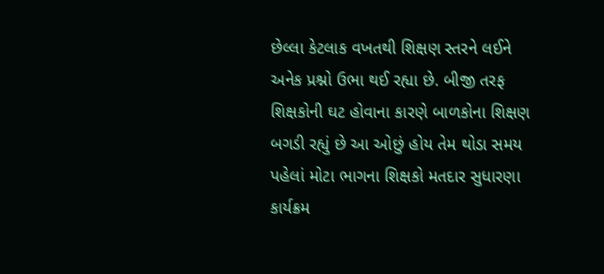છેલ્લા કેટલાક વખતથી શિક્ષણ સ્તરને લઈને અનેક પ્રશ્નો ઉભા થઈ રહ્યા છે. બીજી તરફ શિક્ષકોની ઘટ હોવાના કારણે બાળકોના શિક્ષણ બગડી રહ્યું છે આ ઓછું હોય તેમ થોડા સમય પહેલાં મોટા ભાગના શિક્ષકો મતદાર સુધારણા કાર્યક્રમ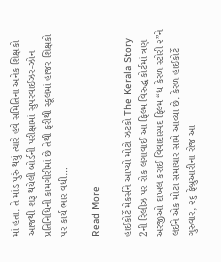માં હતા. તે માંડ પુરું થયું ત્યારે હવે સમિતિના અનેક શિક્ષકો આજથી શરૂ થયેલી બોર્ડની પરીક્ષામાં સુપરવાઈઝર-ઝોન પ્રતિનિધિની કામગીરીમાં છે તેથી ફરીથી સ્કૂલમાં હાજર શિક્ષકો પર કાર્ય ભાર વધી…

Read More

હાઈકોર્ટે મેકર્સને આપ્યો મોટો ઝટકો The Kerala Story 2ની રિલીઝ પર રોક લગાવાઈ આ ફિલ્મ વિરુદ્ધ કોર્ટમાં ત્રણ અરજીઓ દાખલ કરાઈ વિવાદાસ્પદ ફિલ્મ “ધ કેરળ સ્ટોરી ૨”ને લઈને એક મોટા સમાચાર સામે આવ્યા છે. કેરળ હાઈકોર્ટે ગુરુવાર, ૨૬ ફેબ્રુઆરીના રોજ આ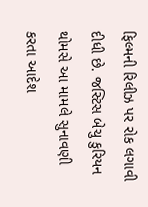ફિલ્મની રિલીઝ પર રોક લગાવી દીધી છે. જસ્ટિસ બેચુ કુરિયન થોમસે આ મામલે સુનાવણી કરતા આદેશ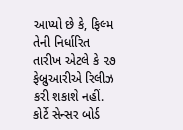આપ્યો છે કે, ફિલ્મ તેની નિર્ધારિત તારીખ એટલે કે ૨૭ ફેબ્રુઆરીએ રિલીઝ કરી શકાશે નહીં. કોર્ટે સેન્સર બોર્ડ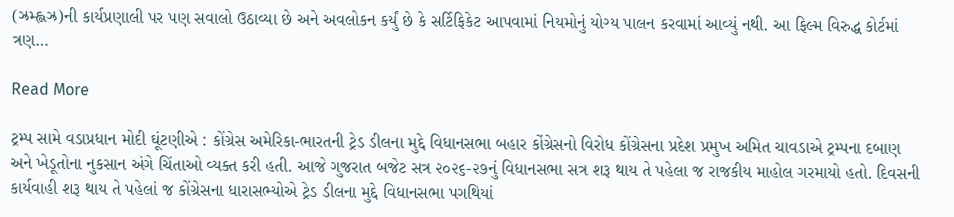(ઝ્રમ્હ્લઝ્ર)ની કાર્યપ્રણાલી પર પણ સવાલો ઉઠાવ્યા છે અને અવલોકન કર્યું છે કે સર્ટિફિકેટ આપવામાં નિયમોનું યોગ્ય પાલન કરવામાં આવ્યું નથી. આ ફિલ્મ વિરુદ્ધ કોર્ટમાં ત્રણ…

Read More

ટ્રમ્પ સામે વડાપ્રધાન મોદી ઘૂંટણીએ : કોંગ્રેસ અમેરિકા-ભારતની ટ્રેડ ડીલના મુદ્દે વિધાનસભા બહાર કોંગ્રેસનો વિરોધ કોંગ્રેસના પ્રદેશ પ્રમુખ અમિત ચાવડાએ ટ્રમ્પના દબાણ અને ખેડૂતોના નુકસાન અંગે ચિંતાઓ વ્યક્ત કરી હતી. આજે ગુજરાત બજેટ સત્ર ૨૦૨૬-૨૭નું વિધાનસભા સત્ર શરૂ થાય તે પહેલા જ રાજકીય માહોલ ગરમાયો હતો. દિવસની કાર્યવાહી શરૂ થાય તે પહેલાં જ કોંગ્રેસના ધારાસભ્યોએ ટ્રેડ ડીલના મુદ્દે વિધાનસભા પગથિયાં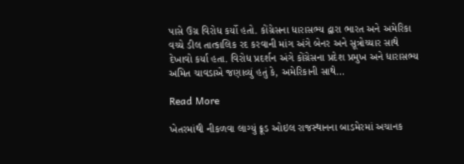પાસે ઉગ્ર વિરોધ કર્યો હતો. કોંગ્રેસના ધારાસભ્ય દ્વારા ભારત અને અમેરિકા વચ્ચે ડીલ તાત્કાલિક રદ કરવાની માંગ અંગે બેનર અને સૂત્રોચ્ચાર સાથે દેખાવો કર્યા હતા. વિરોધ પ્રદર્શન અંગે કોંગ્રેસના પ્રદેશ પ્રમુખ અને ધારાસભ્ય અમિત ચાવડાએ જણાવ્યું હતું કે, અમેરિકાની સાથે…

Read More

ખેતરમાંથી નીકળવા લાગ્યું ક્રૂડ ઓઇલ રાજસ્થાનના બાડમેરમાં અચાનક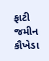ફાટી જમીન કૌખેડા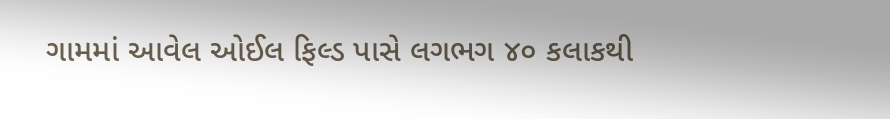ગામમાં આવેલ ઓઈલ ફિલ્ડ પાસે લગભગ ૪૦ કલાકથી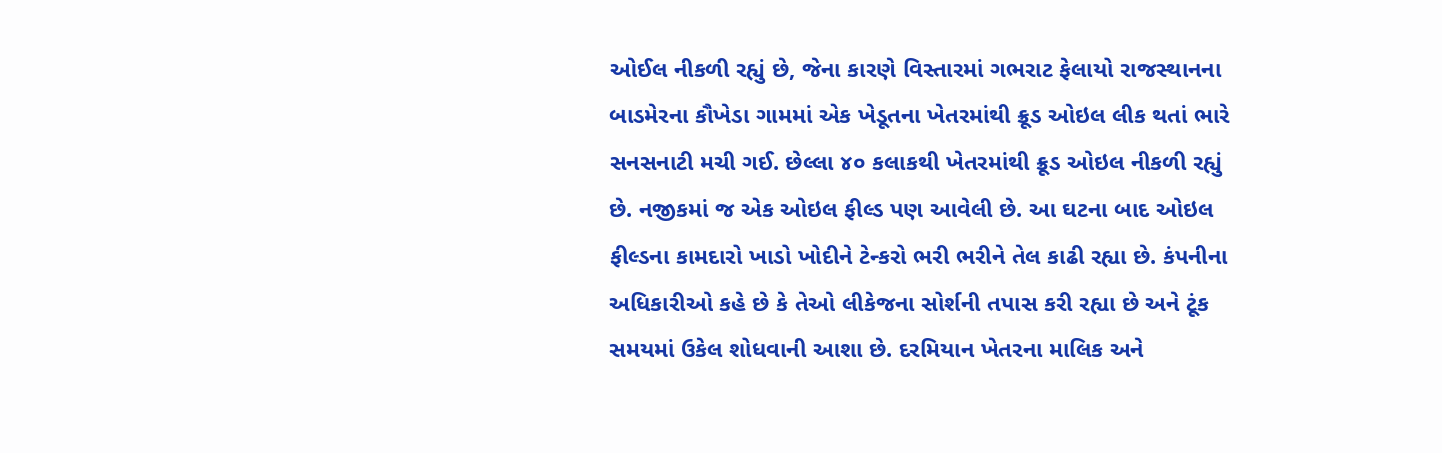ઓઈલ નીકળી રહ્યું છે, જેના કારણે વિસ્તારમાં ગભરાટ ફેલાયો રાજસ્થાનના બાડમેરના કૌખેડા ગામમાં એક ખેડૂતના ખેતરમાંથી ક્રૂડ ઓઇલ લીક થતાં ભારે સનસનાટી મચી ગઈ. છેલ્લા ૪૦ કલાકથી ખેતરમાંથી ક્રૂડ ઓઇલ નીકળી રહ્યું છે. નજીકમાં જ એક ઓઇલ ફીલ્ડ પણ આવેલી છે. આ ઘટના બાદ ઓઇલ ફીલ્ડના કામદારો ખાડો ખોદીને ટેન્કરો ભરી ભરીને તેલ કાઢી રહ્યા છે. કંપનીના અધિકારીઓ કહે છે કે તેઓ લીકેજના સોર્શની તપાસ કરી રહ્યા છે અને ટૂંક સમયમાં ઉકેલ શોધવાની આશા છે. દરમિયાન ખેતરના માલિક અને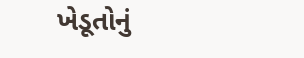ખેડૂતોનું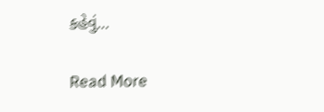કહેવું…

Read More